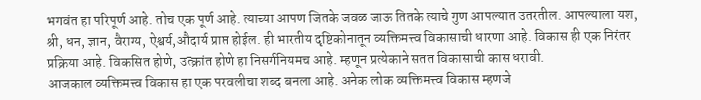भगवंत हा परिपूर्ण आहे. तोच एक पूर्ण आहे. त्याच्या आपण जितके जवळ जाऊ तितके त्याचे गुण आपल्यात उतरतील. आपल्याला यश, श्री, धन, ज्ञान, वैराग्य, ऐश्वर्य,औदार्य प्राप्त होईल. ही भारतीय दृष्टिकोनातून व्यक्तिमत्त्व विकासाची धारणा आहे. विकास ही एक निरंतर प्रक्रिया आहे. विकसित होणे, उत्क्रांत होणे हा निसर्गनियमच आहे. म्हणून प्रत्येकाने सतत विकासाची कास धरावी.
आजकाल व्यक्तिमत्त्व विकास हा एक परवलीचा शब्द बनला आहे. अनेक लोक व्यक्तिमत्त्व विकास म्हणजे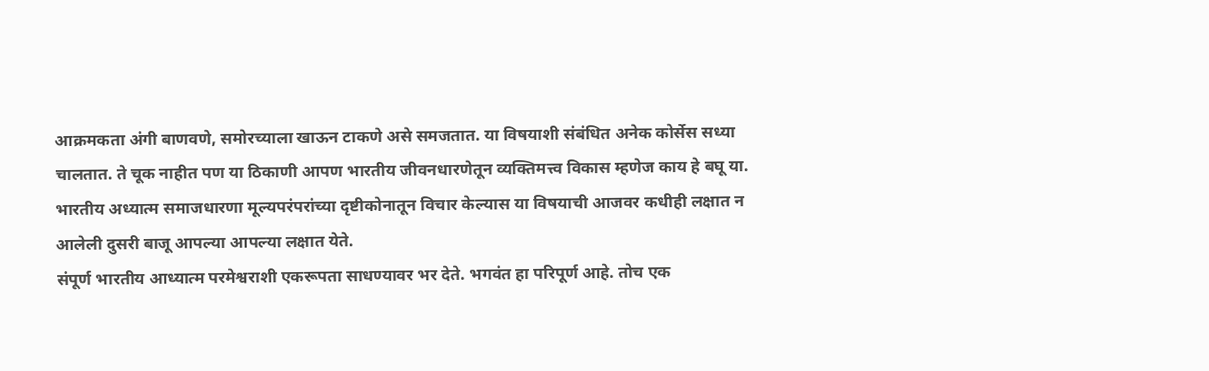आक्रमकता अंगी बाणवणे, समोरच्याला खाऊन टाकणे असे समजतात. या विषयाशी संबंधित अनेक कोर्सेस सध्या चालतात. ते चूक नाहीत पण या ठिकाणी आपण भारतीय जीवनधारणेतून व्यक्तिमत्त्व विकास म्हणेज काय हे बघू या.
भारतीय अध्यात्म समाजधारणा मूल्यपरंपरांच्या दृष्टीकोनातून विचार केल्यास या विषयाची आजवर कधीही लक्षात न आलेली दुसरी बाजू आपल्या आपल्या लक्षात येते.
संपूर्ण भारतीय आध्यात्म परमेश्वराशी एकरूपता साधण्यावर भर देते. भगवंत हा परिपूर्ण आहे. तोच एक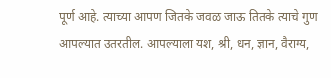पूर्ण आहे. त्याच्या आपण जितके जवळ जाऊ तितके त्याचे गुण आपल्यात उतरतील. आपल्याला यश, श्री, धन, ज्ञान, वैराग्य,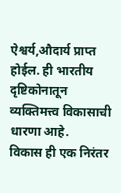ऐश्वर्य,औदार्य प्राप्त होईल. ही भारतीय दृष्टिकोनातून व्यक्तिमत्त्व विकासाची धारणा आहे.
विकास ही एक निरंतर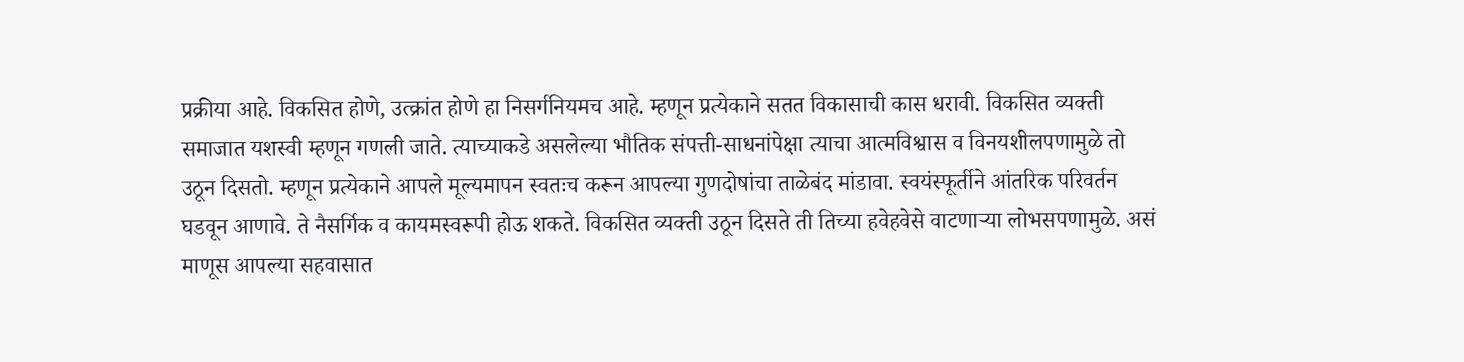प्रक्रीया आहे. विकसित होणे, उत्क्रांत होणे हा निसर्गनियमच आहे. म्हणून प्रत्येकाने सतत विकासाची कास धरावी. विकसित व्यक्ती समाजात यशस्वी म्हणून गणली जाते. त्याच्याकडे असलेल्या भौतिक संपत्ती-साधनांपेक्षा त्याचा आत्मविश्वास व विनयशीलपणामुळे तो उठून दिसतो. म्हणून प्रत्येकाने आपले मूल्यमापन स्वतःच करून आपल्या गुणदोषांचा ताळेबंद मांडावा. स्वयंस्फूर्तीने आंतरिक परिवर्तन घडवून आणावे. ते नैसर्गिक व कायमस्वरूपी होऊ शकते. विकसित व्यक्ती उठून दिसते ती तिच्या हवेहवेसे वाटणाऱ्या लोभसपणामुळे. असं माणूस आपल्या सहवासात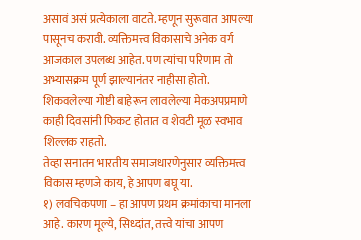असावं असं प्रत्येकाला वाटते. म्हणून सुरूवात आपल्या पासूनच करावी. व्यक्तिमत्त्व विकासाचे अनेक वर्ग आजकाल उपलब्ध आहेत. पण त्यांचा परिणाम तो अभ्यासक्रम पूर्ण झाल्यानंतर नाहीसा होतो. शिकवलेल्या गोष्टी बाहेरून लावलेल्या मेकअपप्रमाणे काही दिवसांनी फिकट होतात व शेवटी मूळ स्वभाव शिल्लक राहतो.
तेव्हा सनातन भारतीय समाजधारणेनुसार व्यक्तिमत्त्व विकास म्हणजे काय, हे आपण बघू या.
१) लवचिकपणा – हा आपण प्रथम क्रमांकाचा मानला आहे. कारण मूल्ये, सिध्दांत, तत्त्वे यांचा आपण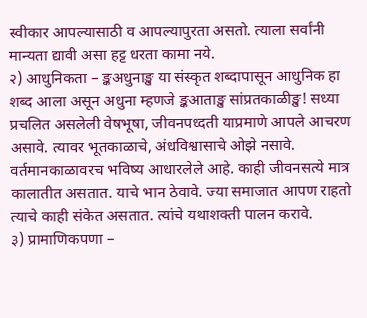स्वीकार आपल्यासाठी व आपल्यापुरता असतो. त्याला सर्वांनी मान्यता द्यावी असा हट्ट धरता कामा नये.
२) आधुनिकता – ङ्कअधुनाङ्ख या संस्कृत शब्दापासून आधुनिक हा शब्द आला असून अधुना म्हणजे ङ्कआताङ्ख सांप्रतकाळीङ्ख! सध्या प्रचलित असलेली वेषभूषा, जीवनपध्दती याप्रमाणे आपले आचरण असावे. त्यावर भूतकाळाचे, अंधविश्वासाचे ओझे नसावे. वर्तमानकाळावरच भविष्य आधारलेले आहे. काही जीवनसत्ये मात्र कालातीत असतात. याचे भान ठेवावे. ज्या समाजात आपण राहतो त्याचे काही संकेत असतात. त्यांचे यथाशक्ती पालन करावे.
३) प्रामाणिकपणा –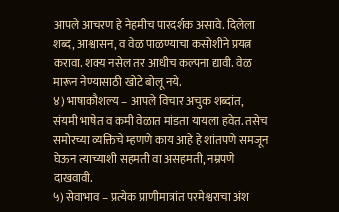आपले आचरण हे नेहमीच पारदर्शक असावे. दिलेला शब्द, आश्वासन, व वेळ पाळण्याचा कसोशीने प्रयत्न करावा. शक्य नसेल तर आधीच कल्पना द्यावी. वेळ मारून नेण्यासाठी खोटे बोलू नये.
४) भाषाकौशल्य – आपले विचार अचुक शब्दांत, संयमी भाषेत व कमी वेळात मांडता यायला हवेत. तसेच समोरच्या व्यक्तिचे म्हणणे काय आहे हे शांतपणे समजून घेऊन त्याच्याशी सहमती वा असहमती, नम्रपणे दाखवावी.
५) सेवाभाव – प्रत्येक प्राणीमात्रांत परमेश्वराचा अंश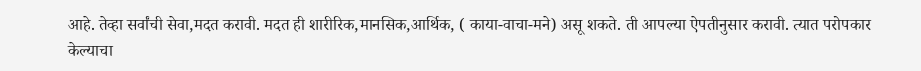आहे. तेव्हा सर्वांची सेवा,मदत करावी. मदत ही शारीरिक,मानसिक,आर्थिक, ( काया-वाचा-मने) असू शकते. ती आपल्या ऐपतीनुसार करावी. त्यात परोपकार केल्याचा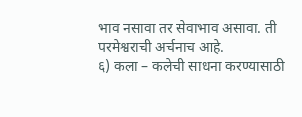भाव नसावा तर सेवाभाव असावा. ती परमेश्वराची अर्चनाच आहे.
६) कला – कलेची साधना करण्यासाठी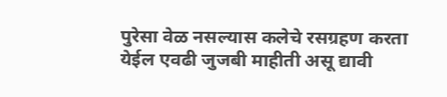पुरेसा वेळ नसल्यास कलेचे रसग्रहण करता येईल एवढी जुजबी माहीती असू द्यावी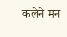कलेने मन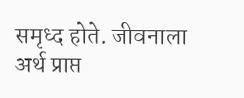समृध्द होते. जीवनाला अर्थ प्राप्त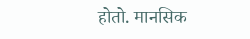होतो. मानसिक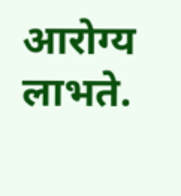आरोग्य लाभते.